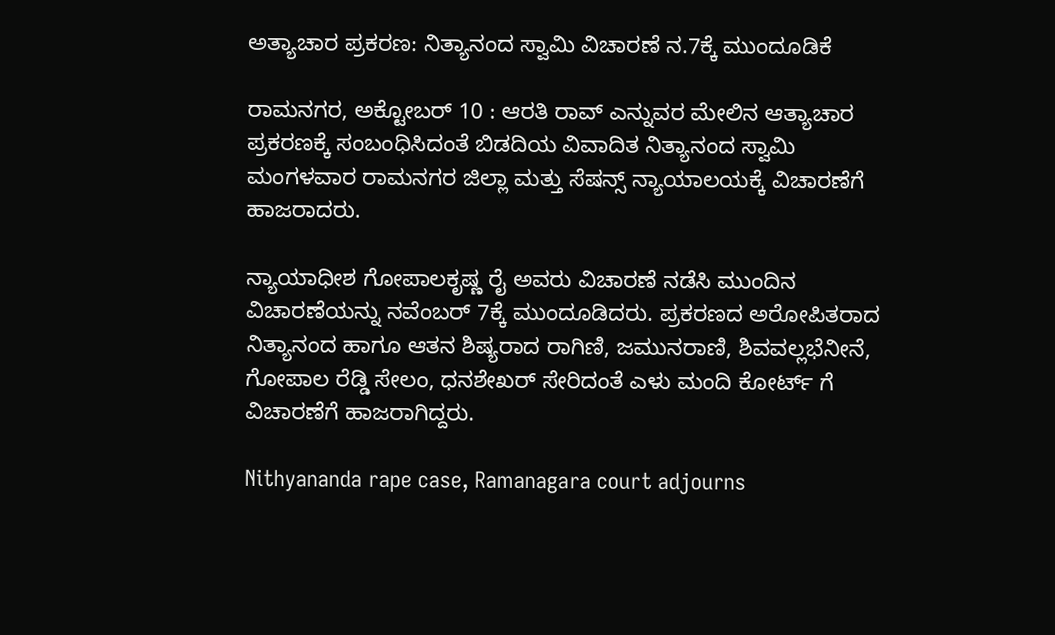ಅತ್ಯಾಚಾರ ಪ್ರಕರಣ: ನಿತ್ಯಾನಂದ ಸ್ವಾಮಿ ವಿಚಾರಣೆ ನ.7ಕ್ಕೆ ಮುಂದೂಡಿಕೆ

ರಾಮನಗರ, ಅಕ್ಟೋಬರ್ 10 : ಆರತಿ ರಾವ್ ಎನ್ನುವರ ಮೇಲಿನ ಆತ್ಯಾಚಾರ ಪ್ರಕರಣಕ್ಕೆ ಸಂಬಂಧಿಸಿದಂತೆ ಬಿಡದಿಯ ವಿವಾದಿತ ನಿತ್ಯಾನಂದ ಸ್ವಾಮಿ ಮಂಗಳವಾರ ರಾಮನಗರ ಜಿಲ್ಲಾ ಮತ್ತು ಸೆಷನ್ಸ್ ನ್ಯಾಯಾಲಯಕ್ಕೆ ವಿಚಾರಣೆಗೆ ಹಾಜರಾದರು.

ನ್ಯಾಯಾಧೀಶ ಗೋಪಾಲಕೃಷ್ಣ ರೈ ಅವರು ವಿಚಾರಣೆ ನಡೆಸಿ ಮುಂದಿನ ವಿಚಾರಣೆಯನ್ನು ನವೆಂಬರ್ 7ಕ್ಕೆ ಮುಂದೂಡಿದರು. ಪ್ರಕರಣದ ಅರೋಪಿತರಾದ ನಿತ್ಯಾನಂದ ಹಾಗೂ ಆತನ ಶಿಷ್ಯರಾದ ರಾಗಿಣಿ, ಜಮುನರಾಣಿ, ಶಿವವಲ್ಲಭೆನೀನೆ, ಗೋಪಾಲ ರೆಡ್ಡಿ ಸೇಲಂ, ಧನಶೇಖರ್ ಸೇರಿದಂತೆ ಎಳು ಮಂದಿ ಕೋರ್ಟ್ ಗೆ ವಿಚಾರಣೆಗೆ ಹಾಜರಾಗಿದ್ದರು.

Nithyananda rape case, Ramanagara court adjourns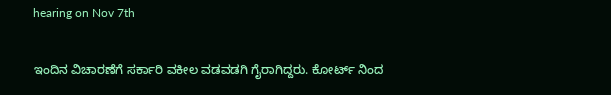hearing on Nov 7th

ಇಂದಿನ ವಿಚಾರಣೆಗೆ ಸರ್ಕಾರಿ ವಕೀಲ ವಡವಡಗಿ ಗೈರಾಗಿದ್ದರು. ಕೋರ್ಟ್ ನಿಂದ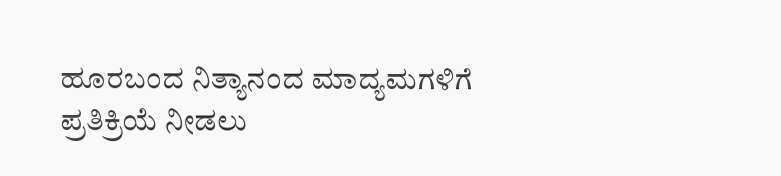ಹೂರಬಂದ ನಿತ್ಯಾನಂದ ಮಾದ್ಯಮಗಳಿಗೆ ಪ್ರತಿಕ್ರಿಯೆ ನೀಡಲು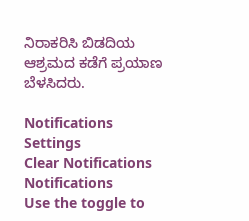ನಿರಾಕರಿಸಿ ಬಿಡದಿಯ ಆಶ್ರಮದ ಕಡೆಗೆ ಪ್ರಯಾಣ ಬೆಳಸಿದರು.

Notifications
Settings
Clear Notifications
Notifications
Use the toggle to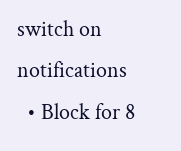switch on notifications
  • Block for 8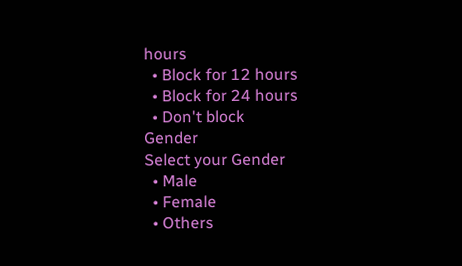hours
  • Block for 12 hours
  • Block for 24 hours
  • Don't block
Gender
Select your Gender
  • Male
  • Female
  • Others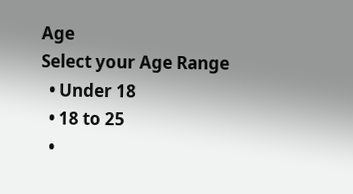Age
Select your Age Range
  • Under 18
  • 18 to 25
  •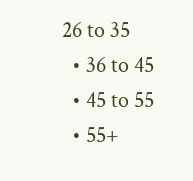26 to 35
  • 36 to 45
  • 45 to 55
  • 55+